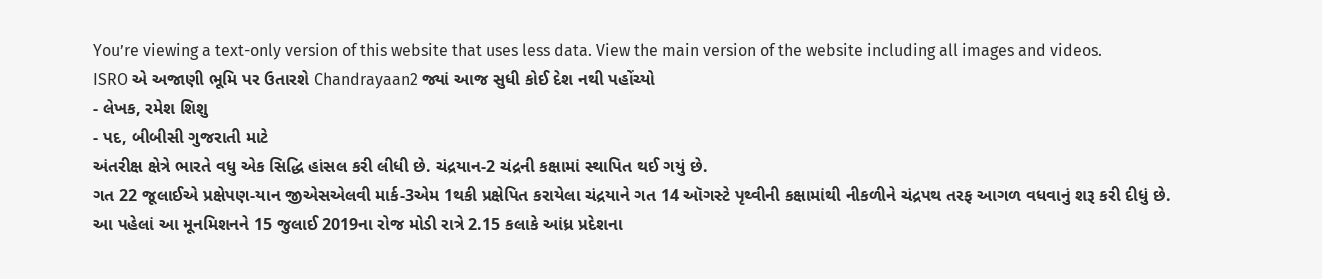You’re viewing a text-only version of this website that uses less data. View the main version of the website including all images and videos.
ISRO એ અજાણી ભૂમિ પર ઉતારશે Chandrayaan2 જ્યાં આજ સુધી કોઈ દેશ નથી પહોંચ્યો
- લેખક, રમેશ શિશુ
- પદ, બીબીસી ગુજરાતી માટે
અંતરીક્ષ ક્ષેત્રે ભારતે વધુ એક સિદ્ધિ હાંસલ કરી લીધી છે. ચંદ્રયાન-2 ચંદ્રની કક્ષામાં સ્થાપિત થઈ ગયું છે.
ગત 22 જૂલાઈએ પ્રક્ષેપણ-યાન જીએસએલવી માર્ક-3એમ 1થકી પ્રક્ષેપિત કરાયેલા ચંદ્રયાને ગત 14 ઑગસ્ટે પૃથ્વીની કક્ષામાંથી નીકળીને ચંદ્રપથ તરફ આગળ વધવાનું શરૂ કરી દીધું છે.
આ પહેલાં આ મૂનમિશનને 15 જુલાઈ 2019ના રોજ મોડી રાત્રે 2.15 કલાકે આંધ્ર પ્રદેશના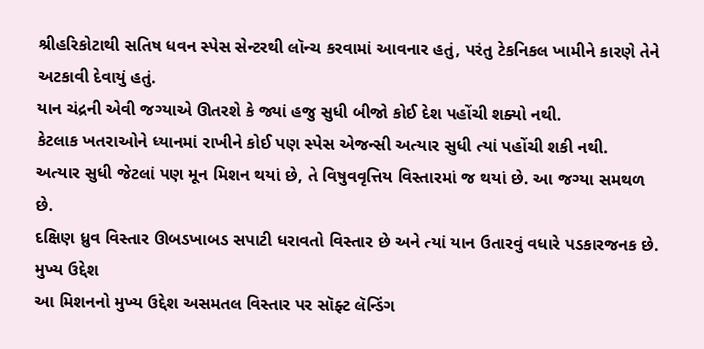શ્રીહરિકોટાથી સતિષ ધવન સ્પેસ સેન્ટરથી લૉન્ચ કરવામાં આવનાર હતું, પરંતુ ટેકનિકલ ખામીને કારણે તેને અટકાવી દેવાયું હતું.
યાન ચંદ્રની એવી જગ્યાએ ઊતરશે કે જ્યાં હજુ સુધી બીજો કોઈ દેશ પહોંચી શક્યો નથી.
કેટલાક ખતરાઓને ધ્યાનમાં રાખીને કોઈ પણ સ્પેસ એજન્સી અત્યાર સુધી ત્યાં પહોંચી શકી નથી.
અત્યાર સુધી જેટલાં પણ મૂન મિશન થયાં છે, તે વિષુવવૃત્તિય વિસ્તારમાં જ થયાં છે. આ જગ્યા સમથળ છે.
દક્ષિણ ધ્રુવ વિસ્તાર ઊબડખાબડ સપાટી ધરાવતો વિસ્તાર છે અને ત્યાં યાન ઉતારવું વધારે પડકારજનક છે.
મુખ્ય ઉદ્દેશ
આ મિશનનો મુખ્ય ઉદ્દેશ અસમતલ વિસ્તાર પર સૉફ્ટ લૅન્ડિંગ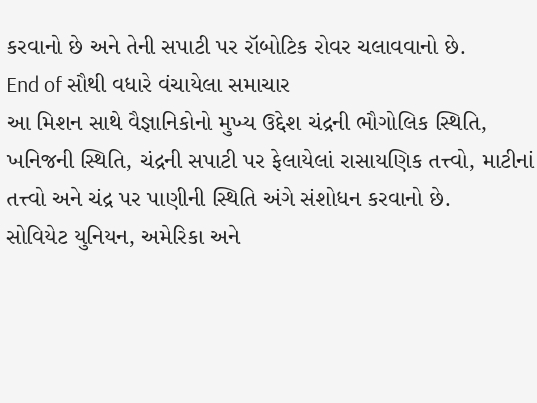કરવાનો છે અને તેની સપાટી પર રૉબોટિક રોવર ચલાવવાનો છે.
End of સૌથી વધારે વંચાયેલા સમાચાર
આ મિશન સાથે વૈજ્ઞાનિકોનો મુખ્ય ઉદ્દેશ ચંદ્રની ભૌગોલિક સ્થિતિ, ખનિજની સ્થિતિ, ચંદ્રની સપાટી પર ફેલાયેલાં રાસાયણિક તત્ત્વો, માટીનાં તત્ત્વો અને ચંદ્ર પર પાણીની સ્થિતિ અંગે સંશોધન કરવાનો છે.
સોવિયેટ યુનિયન, અમેરિકા અને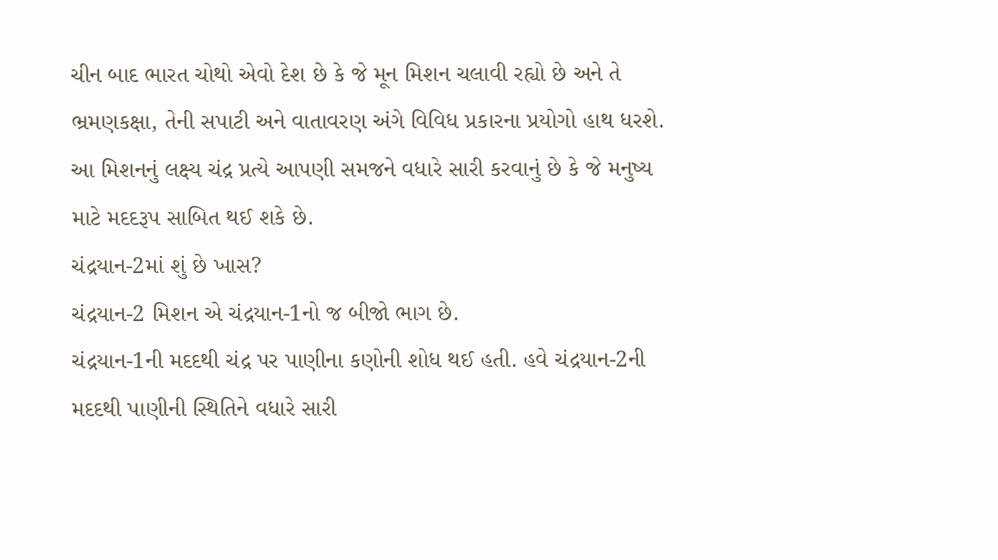ચીન બાદ ભારત ચોથો એવો દેશ છે કે જે મૂન મિશન ચલાવી રહ્યો છે અને તે ભ્રમણકક્ષા, તેની સપાટી અને વાતાવરણ અંગે વિવિધ પ્રકારના પ્રયોગો હાથ ધરશે.
આ મિશનનું લક્ષ્ય ચંદ્ર પ્રત્યે આપણી સમજને વધારે સારી કરવાનું છે કે જે મનુષ્ય માટે મદદરૂપ સાબિત થઈ શકે છે.
ચંદ્રયાન-2માં શું છે ખાસ?
ચંદ્રયાન-2 મિશન એ ચંદ્રયાન-1નો જ બીજો ભાગ છે.
ચંદ્રયાન-1ની મદદથી ચંદ્ર પર પાણીના કણોની શોધ થઈ હતી. હવે ચંદ્રયાન-2ની મદદથી પાણીની સ્થિતિને વધારે સારી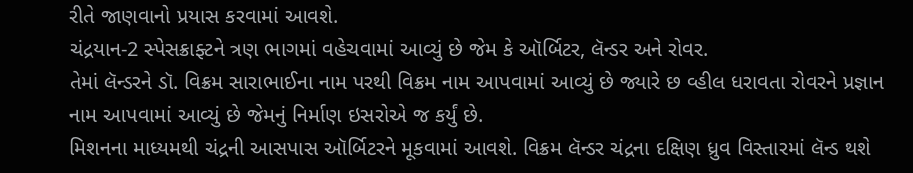રીતે જાણવાનો પ્રયાસ કરવામાં આવશે.
ચંદ્રયાન-2 સ્પેસક્રાફ્ટને ત્રણ ભાગમાં વહેચવામાં આવ્યું છે જેમ કે ઑર્બિટર, લૅન્ડર અને રોવર.
તેમાં લૅન્ડરને ડૉ. વિક્રમ સારાભાઈના નામ પરથી વિક્રમ નામ આપવામાં આવ્યું છે જ્યારે છ વ્હીલ ધરાવતા રોવરને પ્રજ્ઞાન નામ આપવામાં આવ્યું છે જેમનું નિર્માણ ઇસરોએ જ કર્યું છે.
મિશનના માધ્યમથી ચંદ્રની આસપાસ ઑર્બિટરને મૂકવામાં આવશે. વિક્રમ લૅન્ડર ચંદ્રના દક્ષિણ ધ્રુવ વિસ્તારમાં લૅન્ડ થશે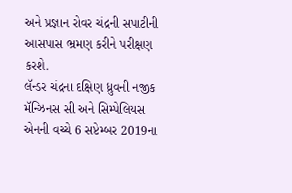અને પ્રજ્ઞાન રોવર ચંદ્રની સપાટીની આસપાસ ભ્રમણ કરીને પરીક્ષણ કરશે.
લૅન્ડર ચંદ્રના દક્ષિણ ધ્રુવની નજીક મૅન્ઝિનસ સી અને સિમ્પેલિયસ એનની વચ્ચે 6 સપ્ટેમ્બર 2019ના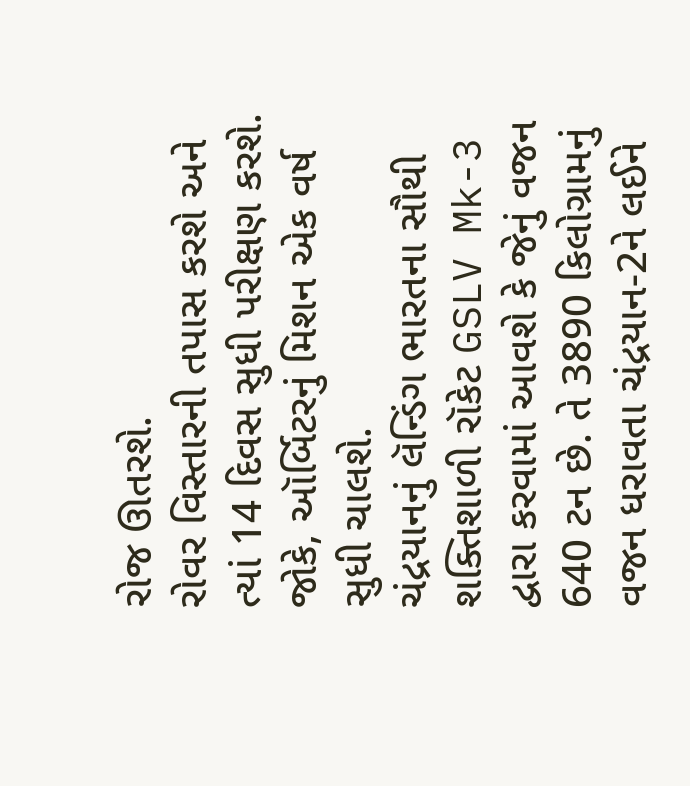રોજ ઊતરશે.
રોવર વિસ્તારની તપાસ કરશે અને ત્યાં 14 દિવસ સુધી પરીક્ષણ કરશે. જોકે, ઑર્બિટરનું મિશન એક વર્ષ સુધી ચાલશે.
ચંદ્રયાનનું લૅન્ડિંગ ભારતના સૌથી શક્તિશાળી રૉકેટ GSLV Mk-3 દ્વારા કરવામાં આવશે કે જેનું વજન 640 ટન છે. તે 3890 કિલોગ્રામનું વજન ધરાવતા ચંદ્રયાન-2ને લઈને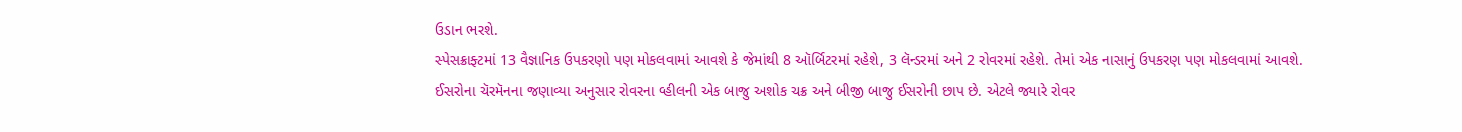ઉડાન ભરશે.
સ્પેસક્રાફ્ટમાં 13 વૈજ્ઞાનિક ઉપકરણો પણ મોકલવામાં આવશે કે જેમાંથી 8 ઑર્બિટરમાં રહેશે, 3 લૅન્ડરમાં અને 2 રોવરમાં રહેશે. તેમાં એક નાસાનું ઉપકરણ પણ મોકલવામાં આવશે.
ઈસરોના ચૅરમૅનના જણાવ્યા અનુસાર રોવરના વ્હીલની એક બાજુ અશોક ચક્ર અને બીજી બાજુ ઈસરોની છાપ છે. એટલે જ્યારે રોવર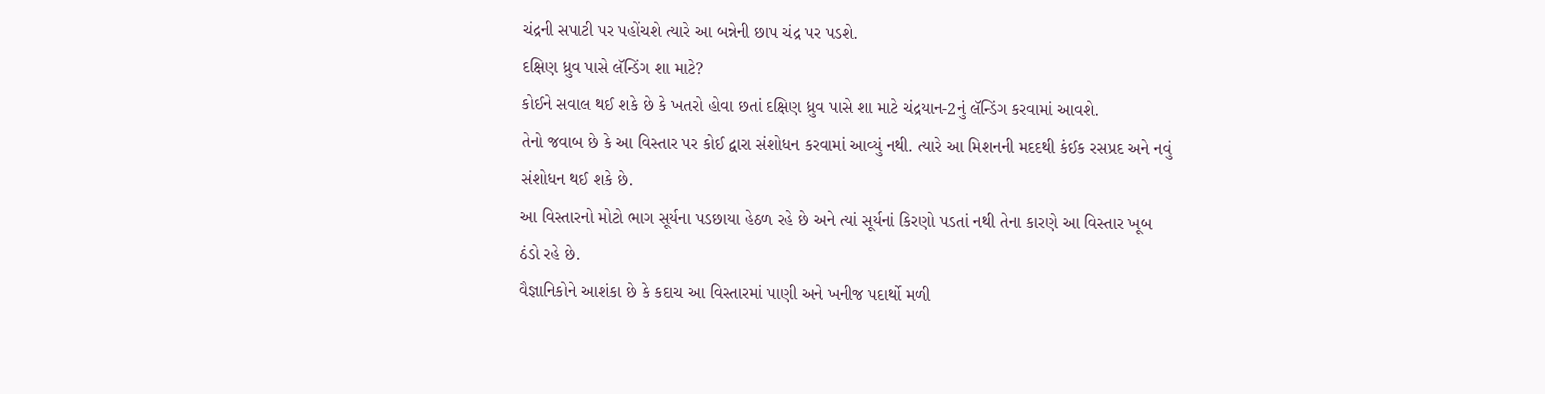ચંદ્રની સપાટી પર પહોંચશે ત્યારે આ બન્નેની છાપ ચંદ્ર પર પડશે.
દક્ષિણ ધ્રુવ પાસે લૅન્ડિંગ શા માટે?
કોઈને સવાલ થઈ શકે છે કે ખતરો હોવા છતાં દક્ષિણ ધ્રુવ પાસે શા માટે ચંદ્રયાન-2નું લૅન્ડિંગ કરવામાં આવશે.
તેનો જવાબ છે કે આ વિસ્તાર પર કોઈ દ્વારા સંશોધન કરવામાં આવ્યું નથી. ત્યારે આ મિશનની મદદથી કંઈક રસપ્રદ અને નવું સંશોધન થઈ શકે છે.
આ વિસ્તારનો મોટો ભાગ સૂર્યના પડછાયા હેઠળ રહે છે અને ત્યાં સૂર્યનાં કિરણો પડતાં નથી તેના કારણે આ વિસ્તાર ખૂબ ઠંડો રહે છે.
વૈજ્ઞાનિકોને આશંકા છે કે કદાચ આ વિસ્તારમાં પાણી અને ખનીજ પદાર્થો મળી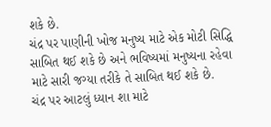શકે છે.
ચંદ્ર પર પાણીની ખોજ મનુષ્ય માટે એક મોટી સિદ્ધિ સાબિત થઈ શકે છે અને ભવિષ્યમાં મનુષ્યના રહેવા માટે સારી જગ્યા તરીકે તે સાબિત થઈ શકે છે.
ચંદ્ર પર આટલું ધ્યાન શા માટે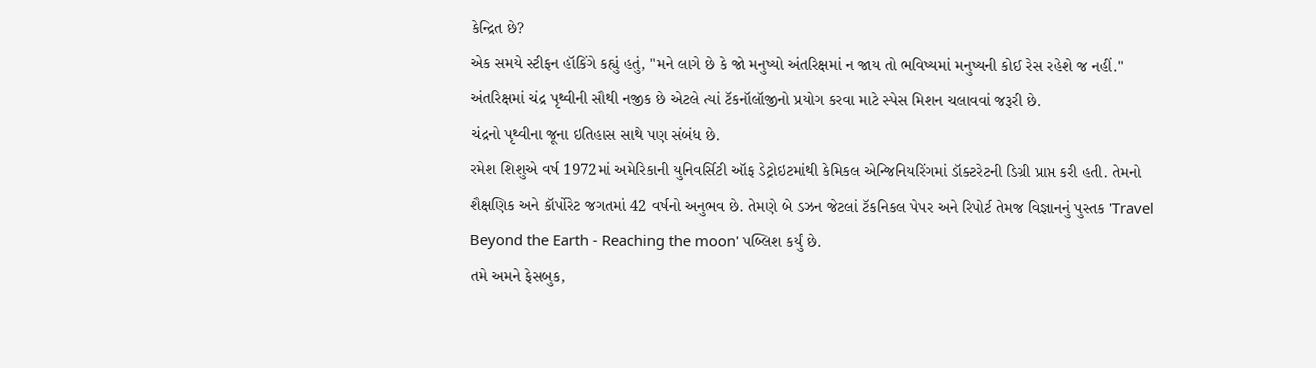કેન્દ્રિત છે?
એક સમયે સ્ટીફન હૉકિંગે કહ્યું હતું, "મને લાગે છે કે જો મનુષ્યો અંતરિક્ષમાં ન જાય તો ભવિષ્યમાં મનુષ્યની કોઈ રેસ રહેશે જ નહીં."
અંતરિક્ષમાં ચંદ્ર પૃથ્વીની સૌથી નજીક છે એટલે ત્યાં ટૅકનૉલૉજીનો પ્રયોગ કરવા માટે સ્પેસ મિશન ચલાવવાં જરૂરી છે.
ચંદ્રનો પૃથ્વીના જૂના ઇતિહાસ સાથે પણ સંબંધ છે.
રમેશ શિશુએ વર્ષ 1972માં અમેરિકાની યુનિવર્સિટી ઑફ ડેટ્રોઇટમાંથી કેમિકલ એન્જિનિયરિંગમાં ડૉક્ટરેટની ડિગ્રી પ્રાપ્ત કરી હતી. તેમનો શૈક્ષણિક અને કૉર્પોરેટ જગતમાં 42 વર્ષનો અનુભવ છે. તેમણે બે ડઝન જેટલાં ટૅકનિકલ પેપર અને રિપોર્ટ તેમજ વિજ્ઞાનનું પુસ્તક 'Travel Beyond the Earth - Reaching the moon' પબ્લિશ કર્યું છે.
તમે અમને ફેસબુક,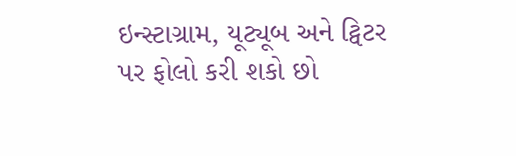ઇન્સ્ટાગ્રામ, યૂટ્યૂબ અને ટ્વિટર પર ફોલો કરી શકો છો